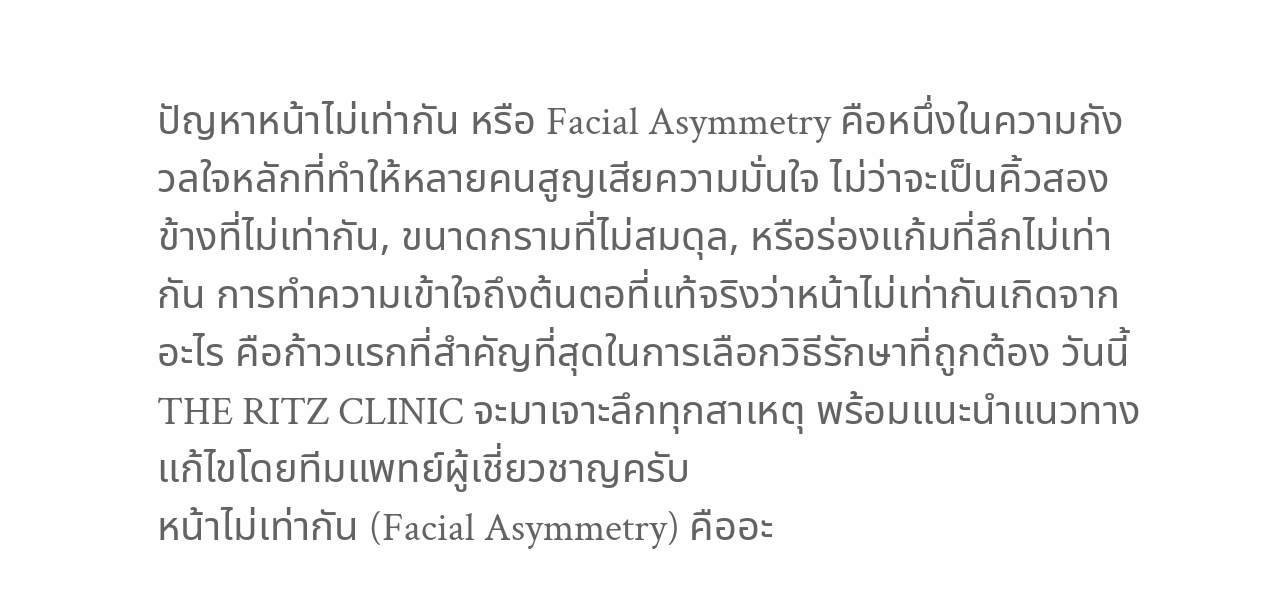ปัญหาหน้าไม่เท่ากัน หรือ Facial Asymmetry คือหนึ่งในความกังวลใจหลักที่ทำให้หลายคนสูญเสียความมั่นใจ ไม่ว่าจะเป็นคิ้วสองข้างที่ไม่เท่ากัน, ขนาดกรามที่ไม่สมดุล, หรือร่องแก้มที่ลึกไม่เท่ากัน การทำความเข้าใจถึงต้นตอที่แท้จริงว่าหน้าไม่เท่ากันเกิดจากอะไร คือก้าวแรกที่สำคัญที่สุดในการเลือกวิธีรักษาที่ถูกต้อง วันนี้ THE RITZ CLINIC จะมาเจาะลึกทุกสาเหตุ พร้อมแนะนำแนวทางแก้ไขโดยทีมแพทย์ผู้เชี่ยวชาญครับ
หน้าไม่เท่ากัน (Facial Asymmetry) คืออะ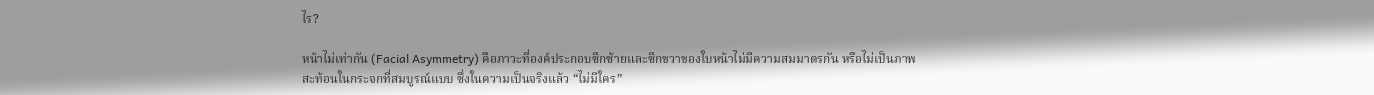ไร?

หน้าไม่เท่ากัน (Facial Asymmetry) คือภาวะที่องค์ประกอบซีกซ้ายและซีกขวาของใบหน้าไม่มีความสมมาตรกัน หรือไม่เป็นภาพสะท้อนในกระจกที่สมบูรณ์แบบ ซึ่งในความเป็นจริงแล้ว “ไม่มีใคร”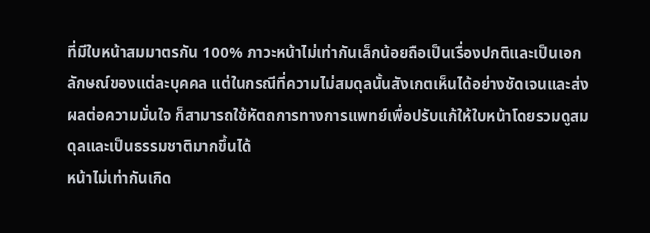ที่มีใบหน้าสมมาตรกัน 100% ภาวะหน้าไม่เท่ากันเล็กน้อยถือเป็นเรื่องปกติและเป็นเอกลักษณ์ของแต่ละบุคคล แต่ในกรณีที่ความไม่สมดุลนั้นสังเกตเห็นได้อย่างชัดเจนและส่งผลต่อความมั่นใจ ก็สามารถใช้หัตถการทางการแพทย์เพื่อปรับแก้ให้ใบหน้าโดยรวมดูสมดุลและเป็นธรรมชาติมากขึ้นได้
หน้าไม่เท่ากันเกิด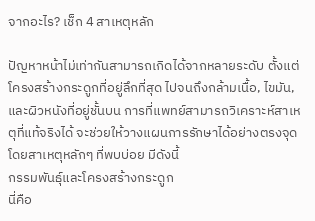จากอะไร? เช็ก 4 สาเหตุหลัก

ปัญหาหน้าไม่เท่ากันสามารถเกิดได้จากหลายระดับ ตั้งแต่โครงสร้างกระดูกที่อยู่ลึกที่สุด ไปจนถึงกล้ามเนื้อ, ไขมัน, และผิวหนังที่อยู่ชั้นบน การที่แพทย์สามารถวิเคราะห์สาเหตุที่แท้จริงได้ จะช่วยให้วางแผนการรักษาได้อย่างตรงจุด โดยสาเหตุหลักๆ ที่พบบ่อย มีดังนี้
กรรมพันธุ์และโครงสร้างกระดูก
นี่คือ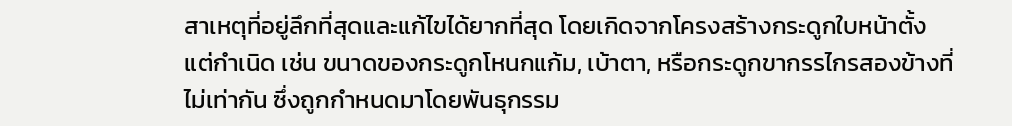สาเหตุที่อยู่ลึกที่สุดและแก้ไขได้ยากที่สุด โดยเกิดจากโครงสร้างกระดูกใบหน้าตั้งแต่กำเนิด เช่น ขนาดของกระดูกโหนกแก้ม, เบ้าตา, หรือกระดูกขากรรไกรสองข้างที่ไม่เท่ากัน ซึ่งถูกกำหนดมาโดยพันธุกรรม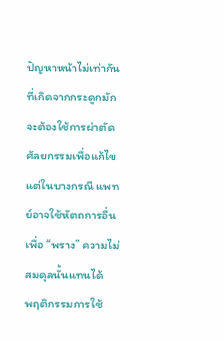ปัญหาหน้าไม่เท่ากันที่เกิดจากกระดูกมักจะต้องใช้การผ่าตัดศัลยกรรมเพื่อแก้ไข แต่ในบางกรณี แพทย์อาจใช้หัตถการอื่นเพื่อ “พราง” ความไม่สมดุลนั้นแทนได้
พฤติกรรมการใช้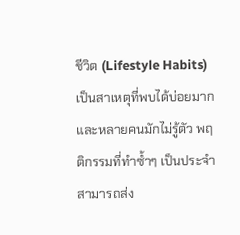ชีวิต (Lifestyle Habits)
เป็นสาเหตุที่พบได้บ่อยมากและหลายคนมักไม่รู้ตัว พฤติกรรมที่ทำซ้ำๆ เป็นประจำสามารถส่ง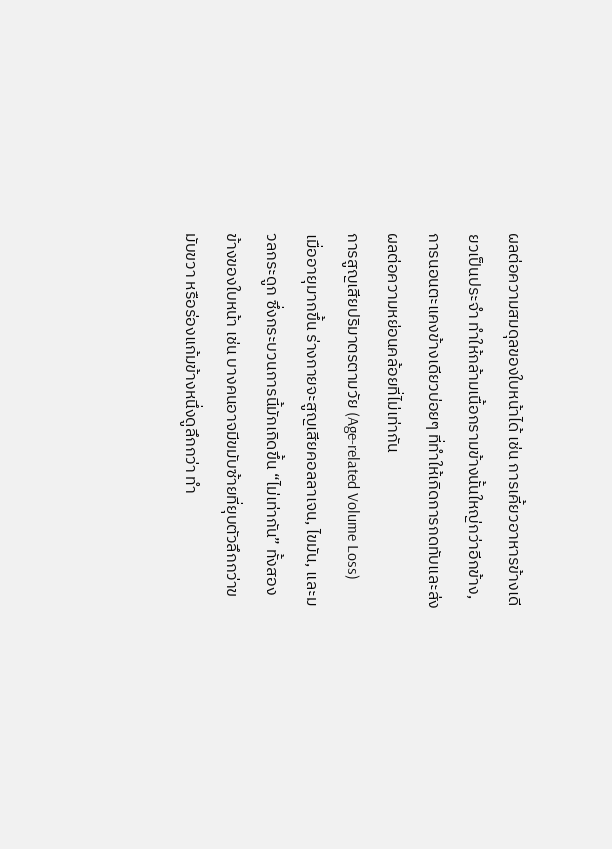ผลต่อความสมดุลของใบหน้าได้ เช่น การเคี้ยวอาหารข้างเดียวเป็นประจำ ทำให้กล้ามเนื้อกรามข้างนั้นใหญ่กว่าอีกข้าง, การนอนตะแคงข้างเดียวบ่อยๆ ที่ทำให้เกิดการกดทับและส่งผลต่อความหย่อนคล้อยที่ไม่เท่ากัน
การสูญเสียปริมาตรตามวัย (Age-related Volume Loss)
เมื่ออายุมากขึ้น ร่างกายจะสูญเสียคอลลาเจน, ไขมัน, และมวลกระดูก ซึ่งกระบวนการนี้มักเกิดขึ้น “ไม่เท่ากัน” ทั้งสองข้างของใบหน้า เช่น บางคนอาจมีขมับซ้ายที่ยุบตัวลึกกว่าขมับขวา หรือร่องแก้มข้างหนึ่งดูลึกกว่า ทำ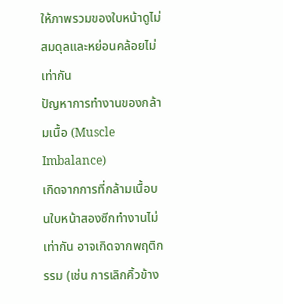ให้ภาพรวมของใบหน้าดูไม่สมดุลและหย่อนคล้อยไม่เท่ากัน
ปัญหาการทำงานของกล้ามเนื้อ (Muscle Imbalance)
เกิดจากการที่กล้ามเนื้อบนใบหน้าสองซีกทำงานไม่เท่ากัน อาจเกิดจากพฤติกรรม (เช่น การเลิกคิ้วข้าง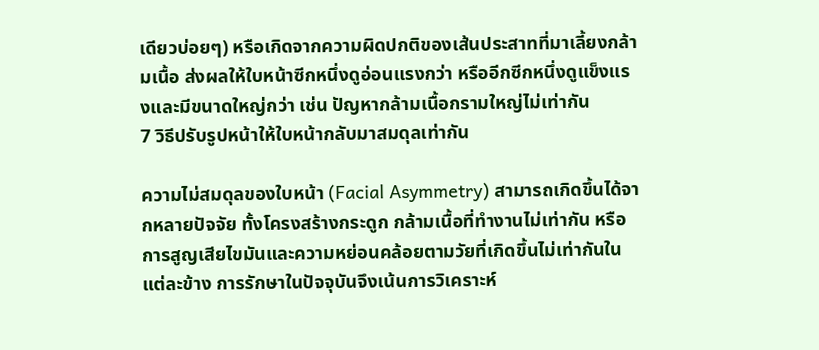เดียวบ่อยๆ) หรือเกิดจากความผิดปกติของเส้นประสาทที่มาเลี้ยงกล้ามเนื้อ ส่งผลให้ใบหน้าซีกหนึ่งดูอ่อนแรงกว่า หรืออีกซีกหนึ่งดูแข็งแรงและมีขนาดใหญ่กว่า เช่น ปัญหากล้ามเนื้อกรามใหญ่ไม่เท่ากัน
7 วิธีปรับรูปหน้าให้ใบหน้ากลับมาสมดุลเท่ากัน

ความไม่สมดุลของใบหน้า (Facial Asymmetry) สามารถเกิดขึ้นได้จากหลายปัจจัย ทั้งโครงสร้างกระดูก กล้ามเนื้อที่ทำงานไม่เท่ากัน หรือการสูญเสียไขมันและความหย่อนคล้อยตามวัยที่เกิดขึ้นไม่เท่ากันในแต่ละข้าง การรักษาในปัจจุบันจึงเน้นการวิเคราะห์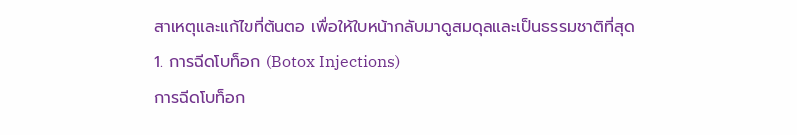สาเหตุและแก้ไขที่ต้นตอ เพื่อให้ใบหน้ากลับมาดูสมดุลและเป็นธรรมชาติที่สุด
1. การฉีดโบท็อก (Botox Injections)
การฉีดโบท็อก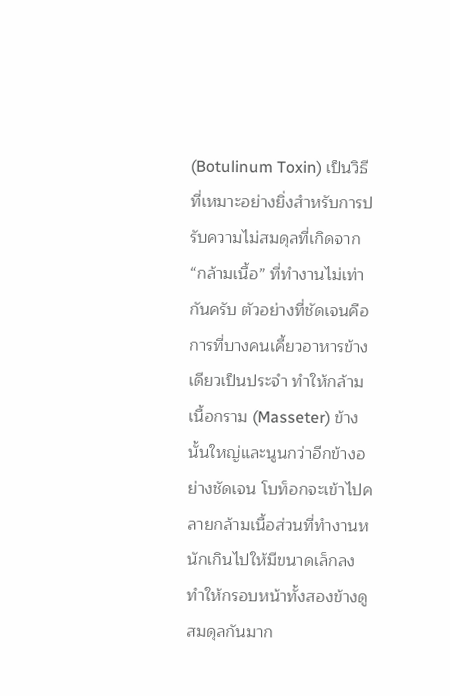(Botulinum Toxin) เป็นวิธีที่เหมาะอย่างยิ่งสำหรับการปรับความไม่สมดุลที่เกิดจาก “กล้ามเนื้อ” ที่ทำงานไม่เท่ากันครับ ตัวอย่างที่ชัดเจนคือการที่บางคนเคี้ยวอาหารข้างเดียวเป็นประจำ ทำให้กล้ามเนื้อกราม (Masseter) ข้างนั้นใหญ่และนูนกว่าอีกข้างอย่างชัดเจน โบท็อกจะเข้าไปคลายกล้ามเนื้อส่วนที่ทำงานหนักเกินไปให้มีขนาดเล็กลง ทำให้กรอบหน้าทั้งสองข้างดูสมดุลกันมาก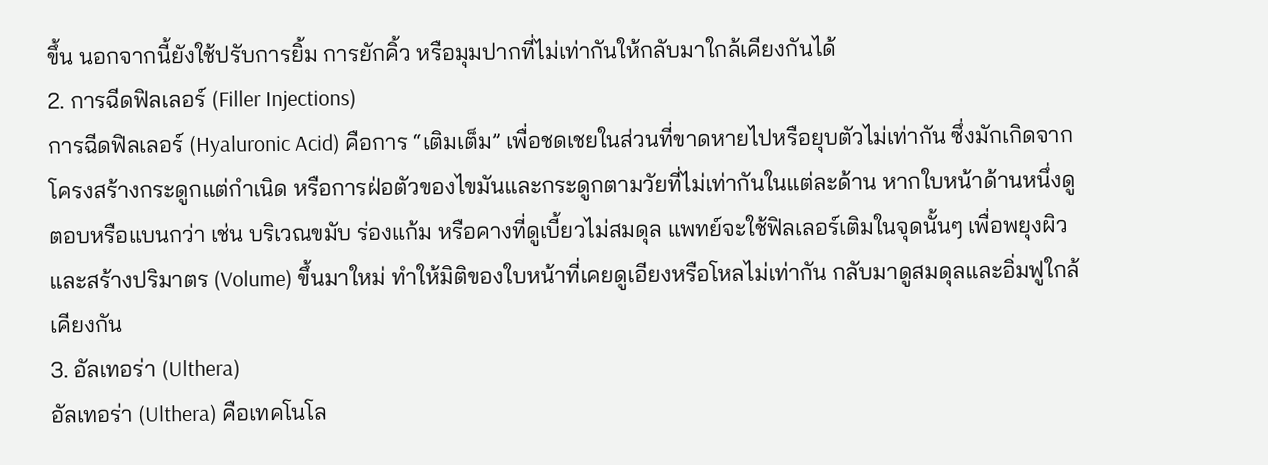ขึ้น นอกจากนี้ยังใช้ปรับการยิ้ม การยักคิ้ว หรือมุมปากที่ไม่เท่ากันให้กลับมาใกล้เคียงกันได้
2. การฉีดฟิลเลอร์ (Filler Injections)
การฉีดฟิลเลอร์ (Hyaluronic Acid) คือการ “เติมเต็ม” เพื่อชดเชยในส่วนที่ขาดหายไปหรือยุบตัวไม่เท่ากัน ซึ่งมักเกิดจากโครงสร้างกระดูกแต่กำเนิด หรือการฝ่อตัวของไขมันและกระดูกตามวัยที่ไม่เท่ากันในแต่ละด้าน หากใบหน้าด้านหนึ่งดูตอบหรือแบนกว่า เช่น บริเวณขมับ ร่องแก้ม หรือคางที่ดูเบี้ยวไม่สมดุล แพทย์จะใช้ฟิลเลอร์เติมในจุดนั้นๆ เพื่อพยุงผิวและสร้างปริมาตร (Volume) ขึ้นมาใหม่ ทำให้มิติของใบหน้าที่เคยดูเอียงหรือโหลไม่เท่ากัน กลับมาดูสมดุลและอิ่มฟูใกล้เคียงกัน
3. อัลเทอร่า (Ulthera)
อัลเทอร่า (Ulthera) คือเทคโนโล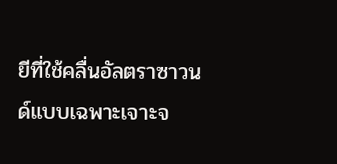ยีที่ใช้คลื่นอัลตราซาวนด์แบบเฉพาะเจาะจ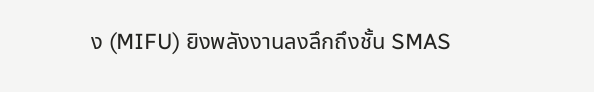ง (MIFU) ยิงพลังงานลงลึกถึงชั้น SMAS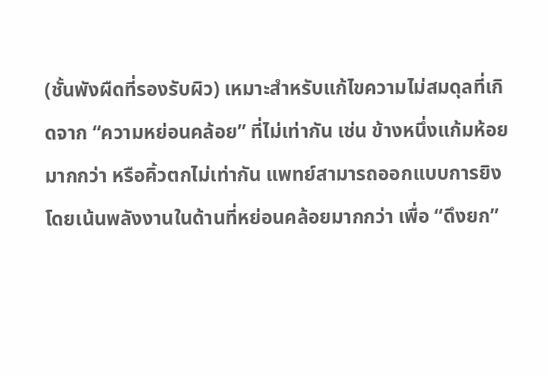(ชั้นพังผืดที่รองรับผิว) เหมาะสำหรับแก้ไขความไม่สมดุลที่เกิดจาก “ความหย่อนคล้อย” ที่ไม่เท่ากัน เช่น ข้างหนึ่งแก้มห้อยมากกว่า หรือคิ้วตกไม่เท่ากัน แพทย์สามารถออกแบบการยิงโดยเน้นพลังงานในด้านที่หย่อนคล้อยมากกว่า เพื่อ “ดึงยก”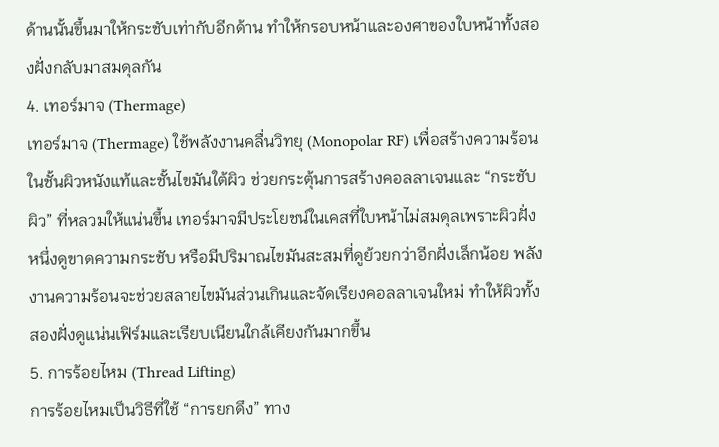ด้านนั้นขึ้นมาให้กระชับเท่ากับอีกด้าน ทำให้กรอบหน้าและองศาของใบหน้าทั้งสองฝั่งกลับมาสมดุลกัน
4. เทอร์มาจ (Thermage)
เทอร์มาจ (Thermage) ใช้พลังงานคลื่นวิทยุ (Monopolar RF) เพื่อสร้างความร้อนในชั้นผิวหนังแท้และชั้นไขมันใต้ผิว ช่วยกระตุ้นการสร้างคอลลาเจนและ “กระชับผิว” ที่หลวมให้แน่นขึ้น เทอร์มาจมีประโยชน์ในเคสที่ใบหน้าไม่สมดุลเพราะผิวฝั่งหนึ่งดูขาดความกระชับ หรือมีปริมาณไขมันสะสมที่ดูย้วยกว่าอีกฝั่งเล็กน้อย พลังงานความร้อนจะช่วยสลายไขมันส่วนเกินและจัดเรียงคอลลาเจนใหม่ ทำให้ผิวทั้งสองฝั่งดูแน่นเฟิร์มและเรียบเนียนใกล้เคียงกันมากขึ้น
5. การร้อยไหม (Thread Lifting)
การร้อยไหมเป็นวิธีที่ใช้ “การยกดึง” ทาง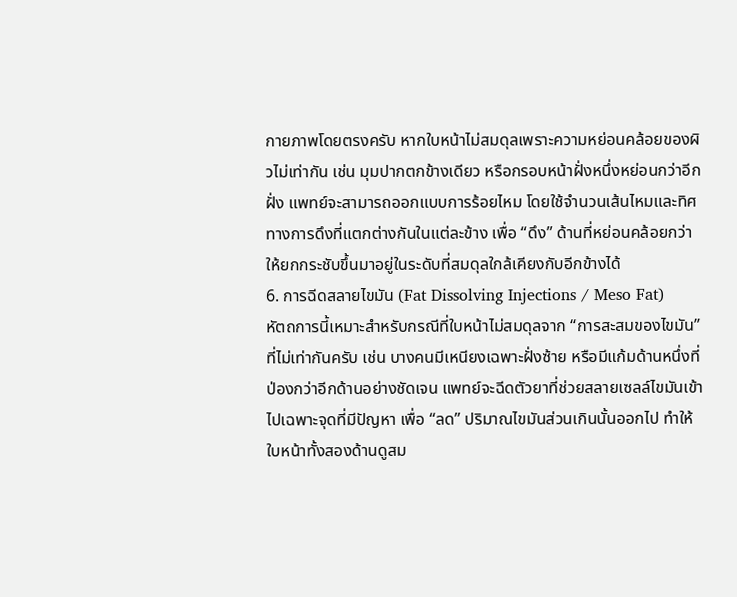กายภาพโดยตรงครับ หากใบหน้าไม่สมดุลเพราะความหย่อนคล้อยของผิวไม่เท่ากัน เช่น มุมปากตกข้างเดียว หรือกรอบหน้าฝั่งหนึ่งหย่อนกว่าอีกฝั่ง แพทย์จะสามารถออกแบบการร้อยไหม โดยใช้จำนวนเส้นไหมและทิศทางการดึงที่แตกต่างกันในแต่ละข้าง เพื่อ “ดึง” ด้านที่หย่อนคล้อยกว่าให้ยกกระชับขึ้นมาอยู่ในระดับที่สมดุลใกล้เคียงกับอีกข้างได้
6. การฉีดสลายไขมัน (Fat Dissolving Injections / Meso Fat)
หัตถการนี้เหมาะสำหรับกรณีที่ใบหน้าไม่สมดุลจาก “การสะสมของไขมัน” ที่ไม่เท่ากันครับ เช่น บางคนมีเหนียงเฉพาะฝั่งซ้าย หรือมีแก้มด้านหนึ่งที่ป่องกว่าอีกด้านอย่างชัดเจน แพทย์จะฉีดตัวยาที่ช่วยสลายเซลล์ไขมันเข้าไปเฉพาะจุดที่มีปัญหา เพื่อ “ลด” ปริมาณไขมันส่วนเกินนั้นออกไป ทำให้ใบหน้าทั้งสองด้านดูสม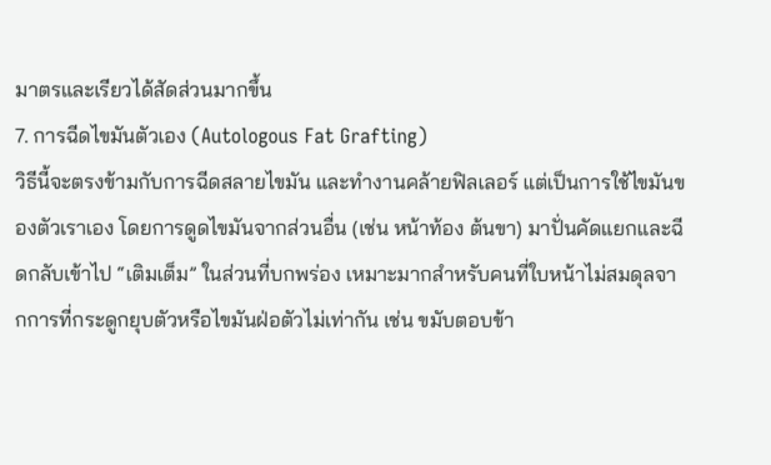มาตรและเรียวได้สัดส่วนมากขึ้น
7. การฉีดไขมันตัวเอง (Autologous Fat Grafting)
วิธีนี้จะตรงข้ามกับการฉีดสลายไขมัน และทำงานคล้ายฟิลเลอร์ แต่เป็นการใช้ไขมันของตัวเราเอง โดยการดูดไขมันจากส่วนอื่น (เช่น หน้าท้อง ต้นขา) มาปั่นคัดแยกและฉีดกลับเข้าไป “เติมเต็ม” ในส่วนที่บกพร่อง เหมาะมากสำหรับคนที่ใบหน้าไม่สมดุลจากการที่กระดูกยุบตัวหรือไขมันฝ่อตัวไม่เท่ากัน เช่น ขมับตอบข้า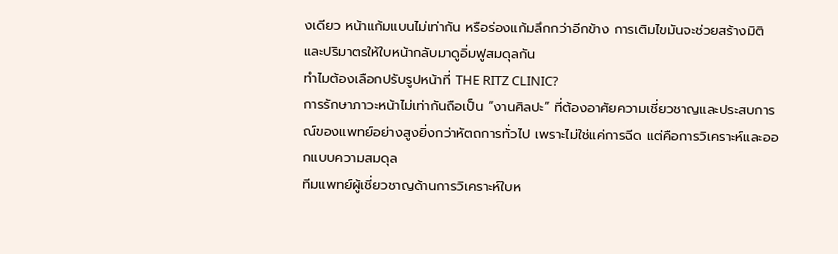งเดียว หน้าแก้มแบนไม่เท่ากัน หรือร่องแก้มลึกกว่าอีกข้าง การเติมไขมันจะช่วยสร้างมิติและปริมาตรให้ใบหน้ากลับมาดูอิ่มฟูสมดุลกัน
ทำไมต้องเลือกปรับรูปหน้าที่ THE RITZ CLINIC?
การรักษาภาวะหน้าไม่เท่ากันถือเป็น “งานศิลปะ” ที่ต้องอาศัยความเชี่ยวชาญและประสบการณ์ของแพทย์อย่างสูงยิ่งกว่าหัตถการทั่วไป เพราะไม่ใช่แค่การฉีด แต่คือการวิเคราะห์และออกแบบความสมดุล
ทีมแพทย์ผู้เชี่ยวชาญด้านการวิเคราะห์ใบห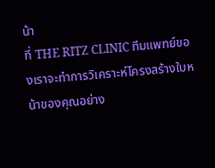น้า
ที่ THE RITZ CLINIC ทีมแพทย์ของเราจะทำการวิเคราะห์โครงสร้างใบหน้าของคุณอย่าง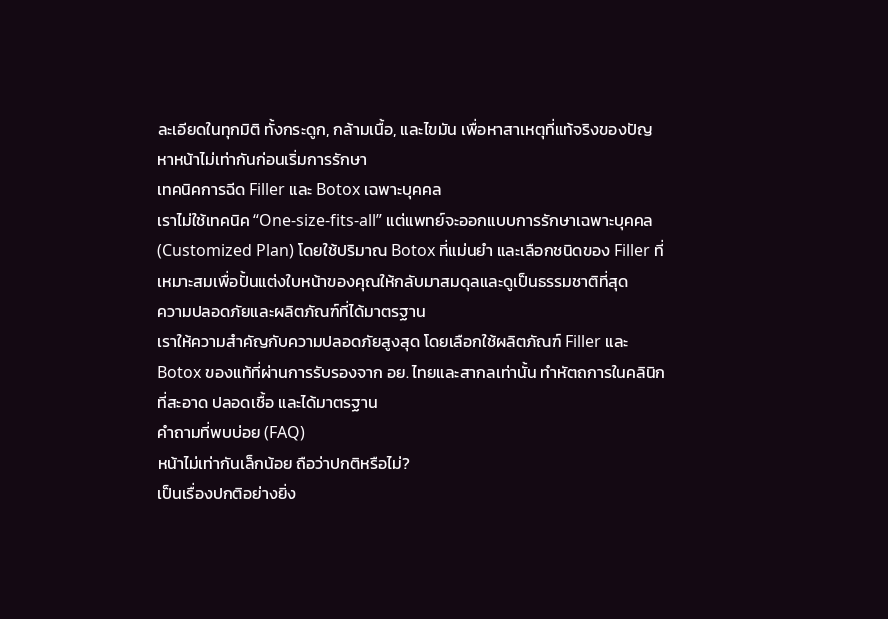ละเอียดในทุกมิติ ทั้งกระดูก, กล้ามเนื้อ, และไขมัน เพื่อหาสาเหตุที่แท้จริงของปัญหาหน้าไม่เท่ากันก่อนเริ่มการรักษา
เทคนิคการฉีด Filler และ Botox เฉพาะบุคคล
เราไม่ใช้เทคนิค “One-size-fits-all” แต่แพทย์จะออกแบบการรักษาเฉพาะบุคคล (Customized Plan) โดยใช้ปริมาณ Botox ที่แม่นยำ และเลือกชนิดของ Filler ที่เหมาะสมเพื่อปั้นแต่งใบหน้าของคุณให้กลับมาสมดุลและดูเป็นธรรมชาติที่สุด
ความปลอดภัยและผลิตภัณฑ์ที่ได้มาตรฐาน
เราให้ความสำคัญกับความปลอดภัยสูงสุด โดยเลือกใช้ผลิตภัณฑ์ Filler และ Botox ของแท้ที่ผ่านการรับรองจาก อย. ไทยและสากลเท่านั้น ทำหัตถการในคลินิกที่สะอาด ปลอดเชื้อ และได้มาตรฐาน
คำถามที่พบบ่อย (FAQ)
หน้าไม่เท่ากันเล็กน้อย ถือว่าปกติหรือไม่?
เป็นเรื่องปกติอย่างยิ่ง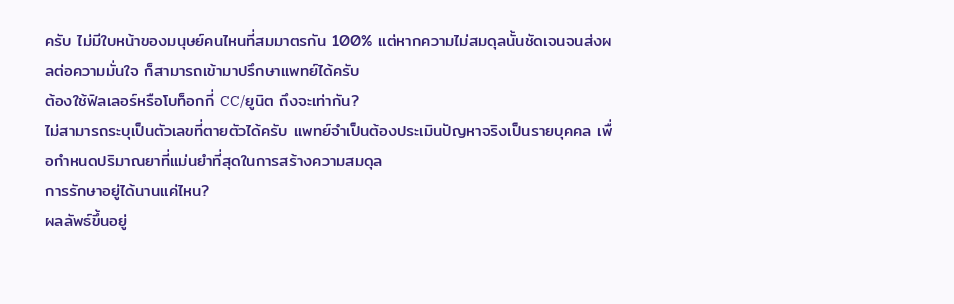ครับ ไม่มีใบหน้าของมนุษย์คนไหนที่สมมาตรกัน 100% แต่หากความไม่สมดุลนั้นชัดเจนจนส่งผลต่อความมั่นใจ ก็สามารถเข้ามาปรึกษาแพทย์ได้ครับ
ต้องใช้ฟิลเลอร์หรือโบท็อกกี่ CC/ยูนิต ถึงจะเท่ากัน?
ไม่สามารถระบุเป็นตัวเลขที่ตายตัวได้ครับ แพทย์จำเป็นต้องประเมินปัญหาจริงเป็นรายบุคคล เพื่อกำหนดปริมาณยาที่แม่นยำที่สุดในการสร้างความสมดุล
การรักษาอยู่ได้นานแค่ไหน?
ผลลัพธ์ขึ้นอยู่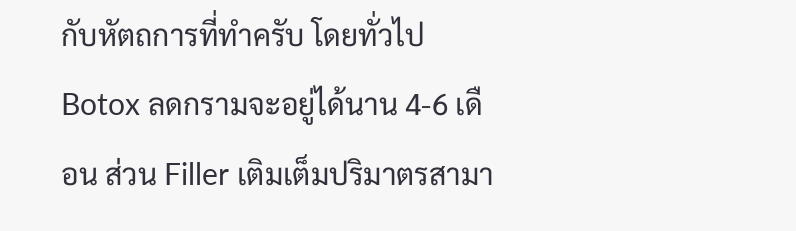กับหัตถการที่ทำครับ โดยทั่วไป Botox ลดกรามจะอยู่ได้นาน 4-6 เดือน ส่วน Filler เติมเต็มปริมาตรสามา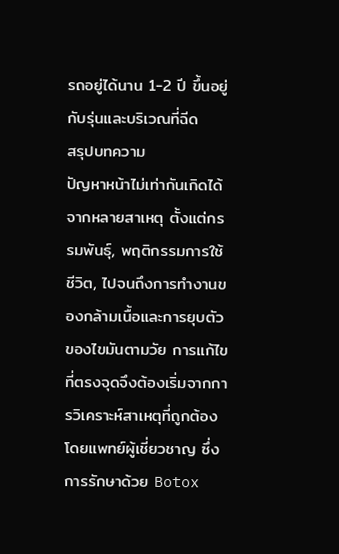รถอยู่ได้นาน 1-2 ปี ขึ้นอยู่กับรุ่นและบริเวณที่ฉีด
สรุปบทความ
ปัญหาหน้าไม่เท่ากันเกิดได้จากหลายสาเหตุ ตั้งแต่กรรมพันธุ์, พฤติกรรมการใช้ชีวิต, ไปจนถึงการทำงานของกล้ามเนื้อและการยุบตัวของไขมันตามวัย การแก้ไขที่ตรงจุดจึงต้องเริ่มจากการวิเคราะห์สาเหตุที่ถูกต้องโดยแพทย์ผู้เชี่ยวชาญ ซึ่งการรักษาด้วย Botox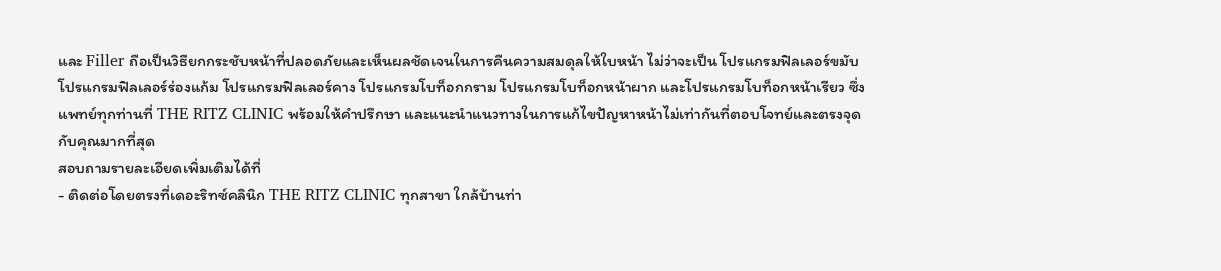และ Filler ถือเป็นวิธียกกระชับหน้าที่ปลอดภัยและเห็นผลชัดเจนในการคืนความสมดุลให้ใบหน้า ไม่ว่าจะเป็น โปรแกรมฟิลเลอร์ขมับ โปรแกรมฟิลเลอร์ร่องแก้ม โปรแกรมฟิลเลอร์คาง โปรแกรมโบท็อกกราม โปรแกรมโบท็อกหน้าผาก และโปรแกรมโบท็อกหน้าเรียว ซึ่งแพทย์ทุกท่านที่ THE RITZ CLINIC พร้อมให้คำปรึกษา และแนะนำแนวทางในการแก้ไขปัญหาหน้าไม่เท่ากันที่ตอบโจทย์และตรงจุดกับคุณมากที่สุด
สอบถามรายละเอียดเพิ่มเติมได้ที่
- ติดต่อโดยตรงที่เดอะริทซ์คลินิก THE RITZ CLINIC ทุกสาขา ใกล้บ้านท่า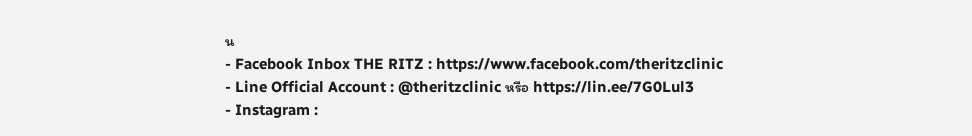น
- Facebook Inbox THE RITZ : https://www.facebook.com/theritzclinic
- Line Official Account : @theritzclinic หรือ https://lin.ee/7G0Lul3
- Instagram :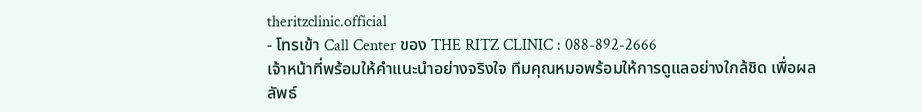theritzclinic.official
- โทรเข้า Call Center ของ THE RITZ CLINIC : 088-892-2666
เจ้าหน้าที่พร้อมให้คำแนะนำอย่างจริงใจ ทีมคุณหมอพร้อมให้การดูแลอย่างใกล้ชิด เพื่อผลลัพธ์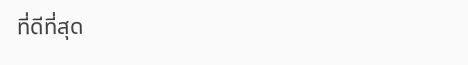ที่ดีที่สุด